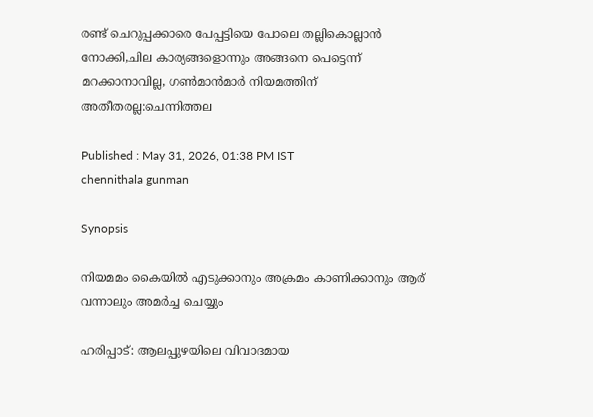രണ്ട് ചെറുപ്പക്കാരെ പേപ്പട്ടിയെ പോലെ തല്ലികൊല്ലാൻ നോക്കി,ചില കാര്യങ്ങളൊന്നും അങ്ങനെ പെട്ടെന്ന് മറക്കാനാവില്ല, ഗൺമാൻമാർ നിയമത്തിന് അതീതരല്ല:ചെന്നിത്തല

Published : May 31, 2026, 01:38 PM IST
chennithala gunman

Synopsis

നിയമമം കൈയിൽ എടുക്കാനും അക്രമം കാണിക്കാനും ആര് വന്നാലും അമർച്ച ചെയ്യും

ഹരിപ്പാട്: ആലപ്പുഴയിലെ വിവാദമായ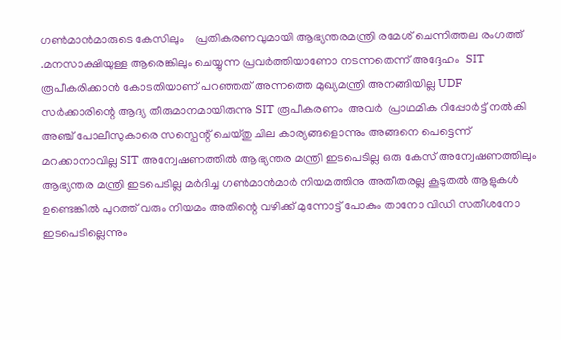ഗണ്‍മാന്‍മാരുടെ കേസിലും    പ്രതികരണവുമായി ആഭ്യന്തരമന്ത്രി രമേശ് ചെന്നിത്തല രംഗത്ത് .മനസാക്ഷിയുള്ള ആരെങ്കിലും ചെയ്യുന്ന പ്രവർത്തിയാണോ നടന്നതെന്ന് അദ്ദേഹം  SIT രൂപീകരിക്കാൻ കോടതിയാണ് പറഞ്ഞത് അന്നത്തെ മുഖ്യമന്ത്രി അനങ്ങിയില്ല UDF സർക്കാരിന്റെ ആദ്യ തീരുമാനമായിരുന്നു SIT രൂപീകരണം  അവര്‍  പ്രാഥമിക റിപ്പോർട്ട്‌ നൽകി അഞ്ച് പോലീസുകാരെ സസ്പെന്റ് ചെയ്തു ചില കാര്യങ്ങളൊന്നും അങ്ങനെ പെട്ടെന്ന് മറക്കാനാവില്ല SIT അന്വേഷണത്തിൽ ആഭ്യന്തര മന്ത്രി ഇടപെടില്ല ഒരു കേസ് അന്വേഷണത്തിലും ആഭ്യന്തര മന്ത്രി ഇടപെടില്ല മർദിച്ച ഗൺമാൻമാർ നിയമത്തിനു അതീതരല്ല കൂടുതൽ ആളുകൾ ഉണ്ടെങ്കിൽ പുറത്ത് വരും നിയമം അതിന്റെ വഴിക്ക് മുന്നോട്ട് പോകും താനോ വിഡി സതീശനോ ഇടപെടില്ലെന്നും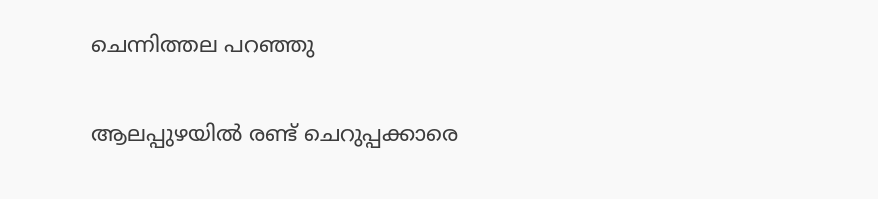ചെന്നിത്തല പറഞ്ഞു

ആലപ്പുഴയില്‍ രണ്ട് ചെറുപ്പക്കാരെ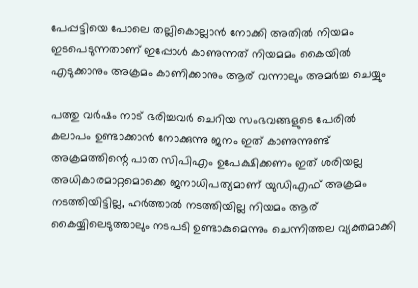പേപ്പട്ടിയെ പോലെ തല്ലികൊല്ലാൻ നോക്കി അതിൽ നിയമം ഇടപെടുന്നതാണ് ഇപ്പോൾ കാണുന്നത് നിയമമം കൈയിൽ എടുക്കാനും അക്രമം കാണിക്കാനും ആര് വന്നാലും അമർച്ച ചെയ്യും

പത്തു വർഷം നാട് ഭരിച്ചവർ ചെറിയ സംഭവങ്ങളുടെ പേരിൽ കലാപം ഉണ്ടാക്കാൻ നോക്കുന്നു ജനം ഇത് കാണുന്നുണ്ട് അക്രമത്തിന്റെ പാത സിപിഎം ഉപേക്ഷിക്കണം ഇത് ശരിയല്ല അധികാരമാറ്റമൊക്കെ ജനാധിപത്യമാണ് യുഡിഎഫ് അക്രമം നടത്തിയിട്ടില്ല, ഹർത്താൽ നടത്തിയില്ല നിയമം ആര് കൈയ്യിലെടുത്താലും നടപടി ഉണ്ടാകുമെന്നും ചെന്നിത്തല വ്യക്തമാക്കി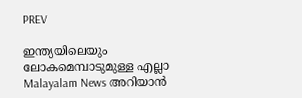PREV

ഇന്ത്യയിലെയും ലോകമെമ്പാടുമുള്ള എല്ലാ Malayalam News അറിയാൻ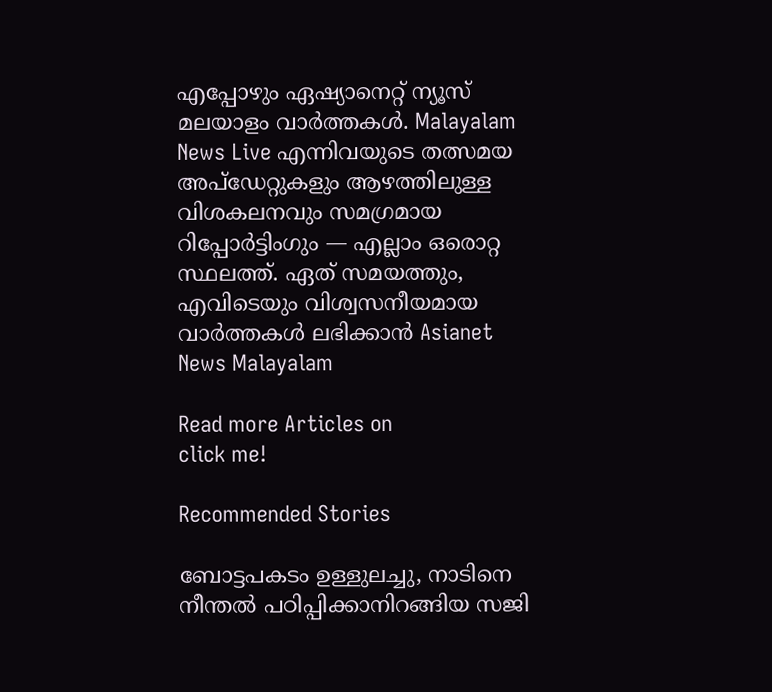എപ്പോഴും ഏഷ്യാനെറ്റ് ന്യൂസ് മലയാളം വാർത്തകൾ. Malayalam News Live എന്നിവയുടെ തത്സമയ അപ്‌ഡേറ്റുകളും ആഴത്തിലുള്ള വിശകലനവും സമഗ്രമായ റിപ്പോർട്ടിംഗും — എല്ലാം ഒരൊറ്റ സ്ഥലത്ത്. ഏത് സമയത്തും, എവിടെയും വിശ്വസനീയമായ വാർത്തകൾ ലഭിക്കാൻ Asianet News Malayalam

Read more Articles on
click me!

Recommended Stories

ബോട്ടപകടം ഉള്ളുലച്ചു, നാടിനെ നീന്തൽ പഠിപ്പിക്കാനിറങ്ങിയ സജി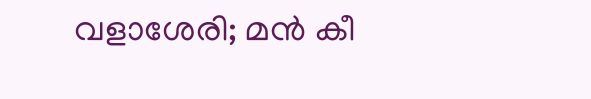വളാശേരി; മൻ കീ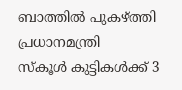ബാത്തിൽ പുകഴ്ത്തി പ്രധാനമന്ത്രി
സ്കൂൾ കുട്ടികൾക്ക് 3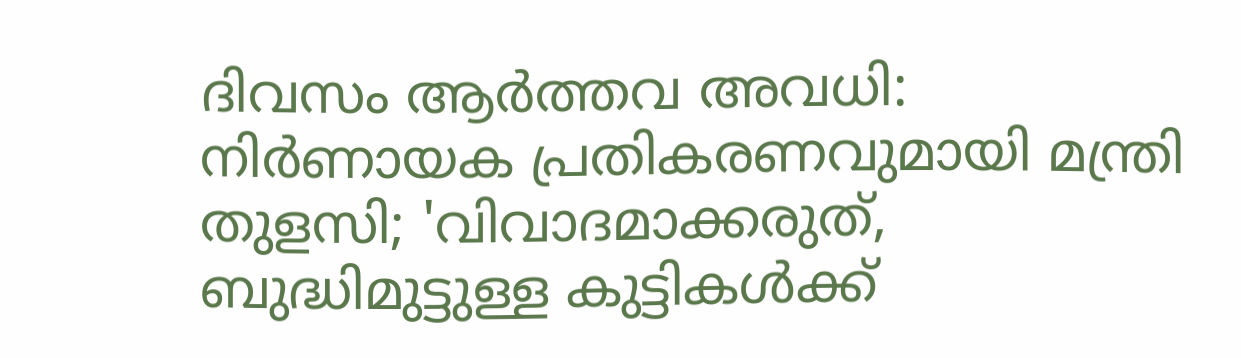ദിവസം ആർത്തവ അവധി: നിർണായക പ്രതികരണവുമായി മന്ത്രി തുളസി; 'വിവാദമാക്കരുത്, ബുദ്ധിമുട്ടുള്ള കുട്ടികൾക്ക്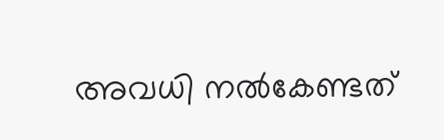അവധി നൽകേണ്ടത്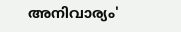അനിവാര്യം'